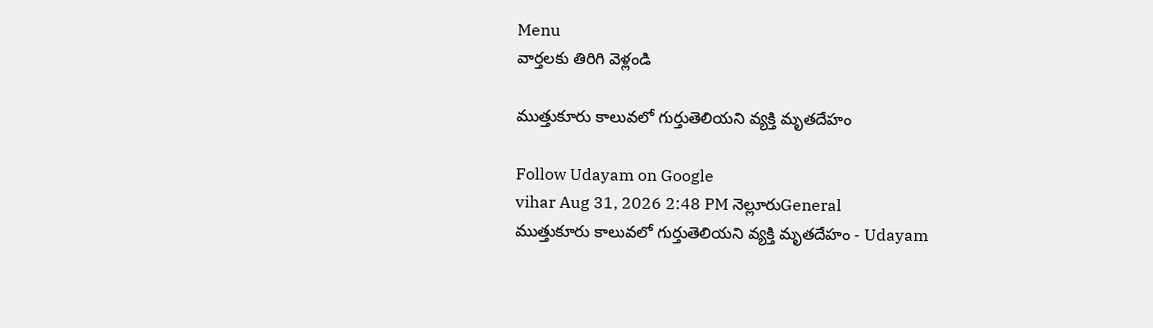Menu
వార్తలకు తిరిగి వెళ్లండి

ముత్తుకూరు కాలువలో గుర్తుతెలియని వ్యక్తి మృతదేహం

Follow Udayam on Google
vihar Aug 31, 2026 2:48 PM నెల్లూరుGeneral
ముత్తుకూరు కాలువలో గుర్తుతెలియని వ్యక్తి మృతదేహం - Udayam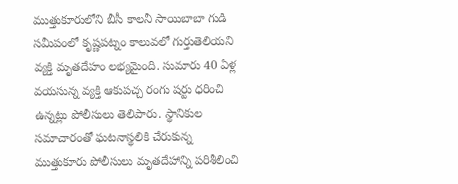ముత్తుకూరులోని బీసీ కాలనీ సాయిబాబా గుడి సమీపంలో కృష్ణపట్నం కాలువలో గుర్తుతెలియని వ్యక్తి మృతదేహం లభ్యమైంది. సుమారు 40 ఏళ్ల వయసున్న వ్యక్తి ఆకుపచ్చ రంగు షర్టు ధరించి ఉన్నట్లు పోలీసులు తెలిపారు. స్థానికుల సమాచారంతో ఘటనాస్థలికి చేరుకున్న ముత్తుకూరు పోలీసులు మృతదేహాన్ని పరిశీలించి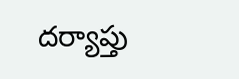దర్యాప్తు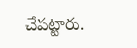చేపట్టారు.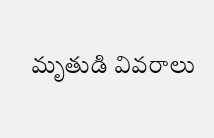మృతుడి వివరాలు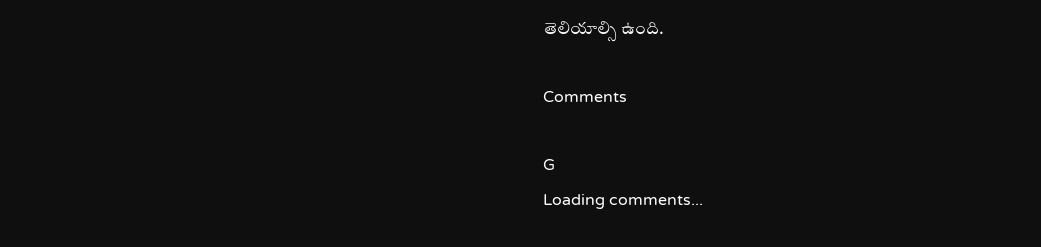తెలియాల్సి ఉంది.

Comments

G
Loading comments...